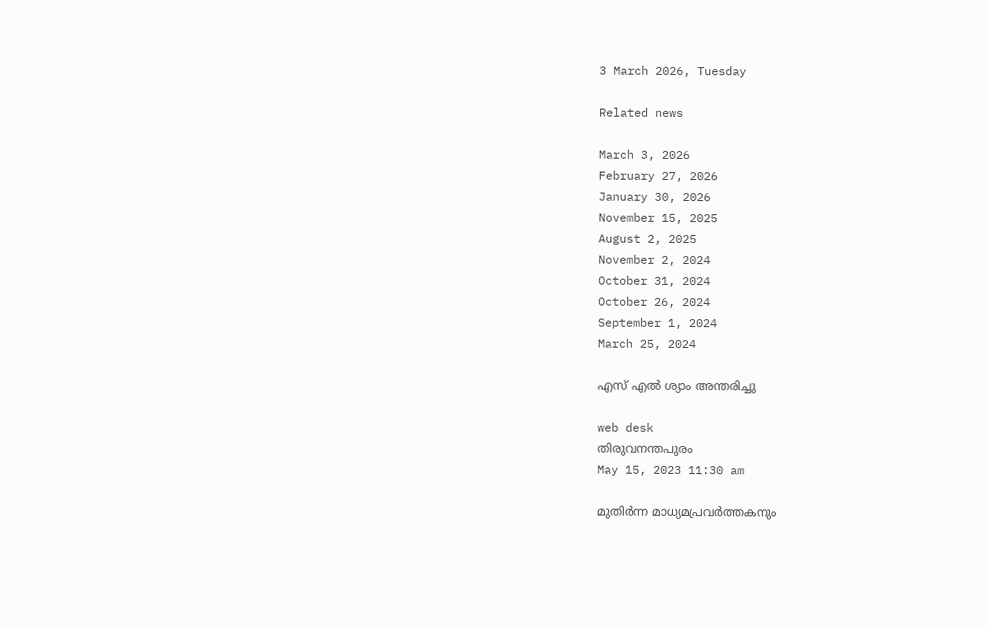3 March 2026, Tuesday

Related news

March 3, 2026
February 27, 2026
January 30, 2026
November 15, 2025
August 2, 2025
November 2, 2024
October 31, 2024
October 26, 2024
September 1, 2024
March 25, 2024

എസ് എല്‍ ശ്യാം അന്തരിച്ചു

web desk
തിരുവനന്തപുരം
May 15, 2023 11:30 am

മുതിര്‍ന്ന മാധ്യമപ്രവര്‍ത്തകനും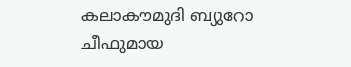കലാകൗമുദി ബ്യുറോ ചീഫുമായ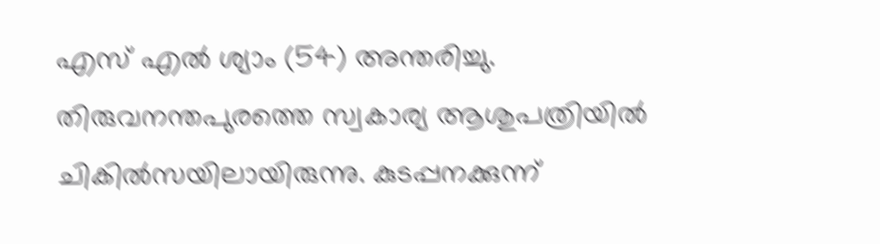എസ് എല്‍ ശ്യാം (54) അന്തരിച്ചു. തിരുവനന്തപുരത്തെ സ്വകാര്യ ആശുപത്രിയില്‍ ചികില്‍സയിലായിരുന്നു. കുടപ്പനക്കുന്ന്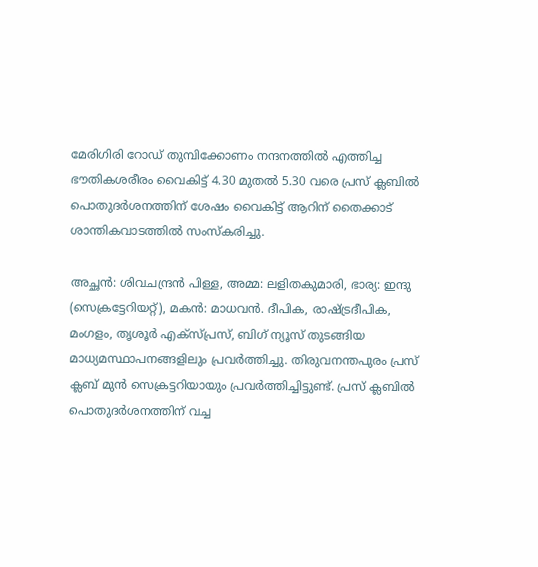മേരിഗിരി റോഡ് തുമ്പിക്കോണം നന്ദനത്തില്‍ എത്തിച്ച ഭൗതികശരീരം വൈകിട്ട് 4.30 മുതല്‍ 5.30 വരെ പ്രസ് ക്ലബില്‍ പൊതുദര്‍ശനത്തിന് ശേഷം വൈകിട്ട് ആറിന് തൈക്കാട് ശാന്തികവാടത്തില്‍ സംസ്‌കരിച്ചു.

അച്ഛന്‍: ശിവചന്ദ്രന്‍ പിള്ള, അമ്മ: ലളിതകുമാരി, ഭാര്യ: ഇന്ദു (സെക്രട്ടേറിയറ്റ്), മകന്‍: മാധവന്‍. ദീപിക, രാഷ്ട്രദീപിക, മംഗളം, തൃശൂര്‍ എക്‌സ്പ്രസ്, ബിഗ് ന്യൂസ് തുടങ്ങിയ മാധ്യമസ്ഥാപനങ്ങളിലും പ്രവര്‍ത്തിച്ചു. തിരുവനന്തപുരം പ്രസ് ക്ലബ് മുന്‍ സെക്രട്ടറിയായും പ്രവര്‍ത്തിച്ചിട്ടുണ്ട്. പ്രസ് ക്ലബില്‍ പൊതുദര്‍ശനത്തിന് വച്ച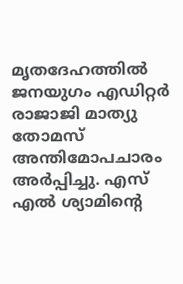മൃതദേഹത്തില്‍ ജനയുഗം എഡിറ്റര്‍ രാജാജി മാത്യു തോമസ് അന്തിമോപചാരം അര്‍പ്പിച്ചു. എസ് എല്‍ ശ്യാമിന്റെ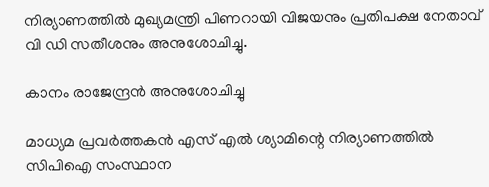നിര്യാണത്തില്‍ മുഖ്യമന്ത്രി പിണറായി വിജയനും പ്രതിപക്ഷ നേതാവ് വി ഡി സതീശനും അനുശോചിച്ചു.

കാനം രാജേന്ദ്രന്‍ അനുശോചിച്ചു

മാധ്യമ പ്രവര്‍ത്തകന്‍ എസ് എല്‍ ശ്യാമിന്റെ നിര്യാണത്തില്‍ സിപിഐ സംസ്ഥാന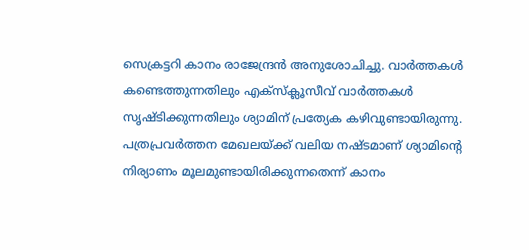സെക്രട്ടറി കാനം രാജേന്ദ്രന്‍ അനുശോചിച്ചു. വാര്‍ത്തകള്‍ കണ്ടെത്തുന്നതിലും എക്‌സ്‌ക്ലൂസീവ് വാര്‍ത്തകള്‍ സൃഷ്ടിക്കുന്നതിലും ശ്യാമിന് പ്രത്യേക കഴിവുണ്ടായിരുന്നു. പത്രപ്രവര്‍ത്തന മേഖലയ്ക്ക് വലിയ നഷ്ടമാണ് ശ്യാമിന്റെ നിര്യാണം മൂലമുണ്ടായിരിക്കുന്നതെന്ന് കാനം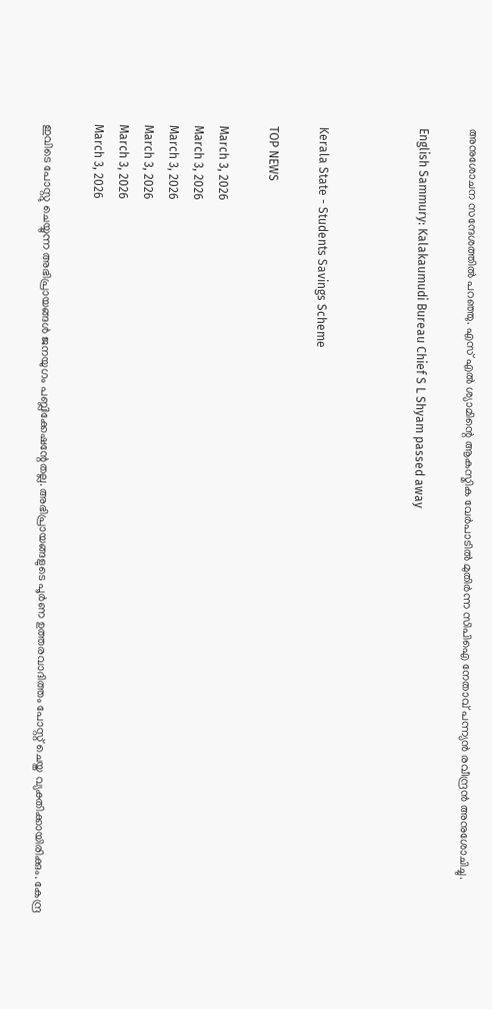അനുശോചന സന്ദേശത്തില്‍ പറഞ്ഞു. എസ് എല്‍ ശ്യാമിന്റെ ആകസ്മിക വേര്‍പാടില്‍ മുതിര്‍ന്ന സിപിഐ നേതാവ് പന്ന്യന്‍ രവീന്ദ്രന്‍ അനുശോചിച്ചു.

English Sammury: Kalakaumudi Bureau Chief S L Shyam passed away



Kerala State - Students Savings Scheme

TOP NEWS

March 3, 2026
March 3, 2026
March 3, 2026
March 3, 2026
March 3, 2026
March 3, 2026

ഇവിടെ പോസ്റ്റു ചെയ്യുന്ന അഭിപ്രായങ്ങള്‍ ജനയുഗം പബ്ലിക്കേഷന്റേതല്ല. അഭിപ്രായങ്ങളുടെ പൂര്‍ണ ഉത്തരവാദിത്തം പോസ്റ്റ് ചെയ്ത വ്യക്തിക്കായിരിക്കും. കേന്ദ്ര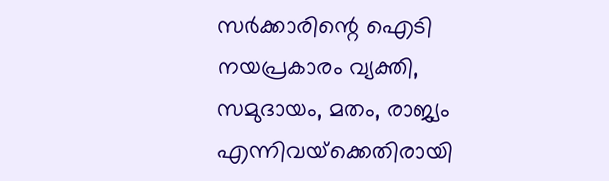സര്‍ക്കാരിന്റെ ഐടി നയപ്രകാരം വ്യക്തി, സമുദായം, മതം, രാജ്യം എന്നിവയ്‌ക്കെതിരായി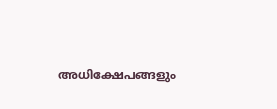അധിക്ഷേപങ്ങളും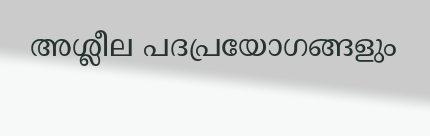അശ്ലീല പദപ്രയോഗങ്ങളും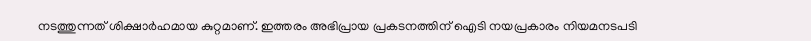നടത്തുന്നത് ശിക്ഷാര്‍ഹമായ കുറ്റമാണ്. ഇത്തരം അഭിപ്രായ പ്രകടനത്തിന് ഐടി നയപ്രകാരം നിയമനടപടി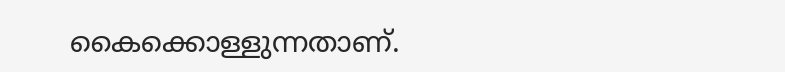കൈക്കൊള്ളുന്നതാണ്.